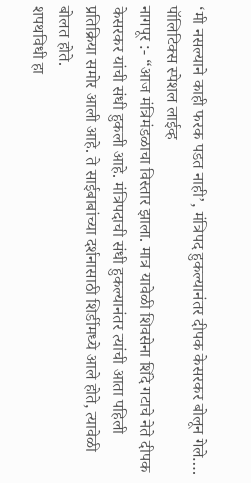‘मी नसल्याने काही फरक पडत नाही’, मंत्रिपद हुकल्यानंतर दीपक केसरकर बोलून गेले….
पॉलिटिक्स स्पेशल लाईव्ह
नागपूर :- “आज मंत्रिमंडळाचा विस्तार झाला. मात्र यावेळी शिवसेना शिंदे गटाचे नेते दीपक केसरकर यांची संधी हुकली आहे. मंत्रिपदाची संधी हुकल्यानंतर त्यांची आता पहिली प्रतिक्रिया समोर आली आहे. ते साईबाबांच्या दर्शनासाठी शिर्डीमध्ये आले होते, त्यावेळी बोलत होते.
शपथविधी हा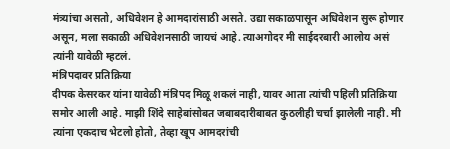मंत्र्यांचा असतो, अधिवेशन हे आमदारांसाठी असते. उद्या सकाळपासून अधिवेशन सुरू होणार असून, मला सकाळी अधिवेशनसाठी जायचं आहे. त्याअगोदर मी साईदरबारी आलोय असं त्यांनी यावेळी म्हटलं.
मंत्रिपदावर प्रतिक्रिया
दीपक केसरकर यांना यावेळी मंत्रिपद मिळू शकलं नाही, यावर आता त्यांची पहिली प्रतिक्रिया समोर आली आहे. माझी शिंदे साहेबांसोबत जबाबदारीबाबत कुठलीही चर्चा झालेली नाही. मी त्यांना एकदाच भेटलो होतो, तेव्हा खूप आमदरांची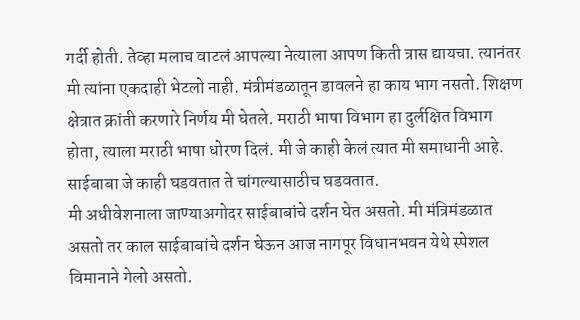गर्दी होती. तेव्हा मलाच वाटलं आपल्या नेत्याला आपण किती त्रास द्यायचा. त्यानंतर मी त्यांना एकदाही भेटलो नाही. मंत्रीमंडळातून डावलने हा काय भाग नसतो. शिक्षण क्षेत्रात क्रांती करणारे निर्णय मी घेतले. मराठी भाषा विभाग हा दुर्लक्षित विभाग होता, त्याला मराठी भाषा धोरण दिलं. मी जे काही केलं त्यात मी समाधानी आहे. साईबाबा जे काही घडवतात ते चांगल्यासाठीच घडवतात.
मी अधीवेशनाला जाण्याअगोदर साईबाबांचे दर्शन घेत असतो. मी मंत्रिमंडळात असतो तर काल साईबाबांचे दर्शन घेऊन आज नागपूर विधानभवन येथे स्पेशल विमानाने गेलो असतो.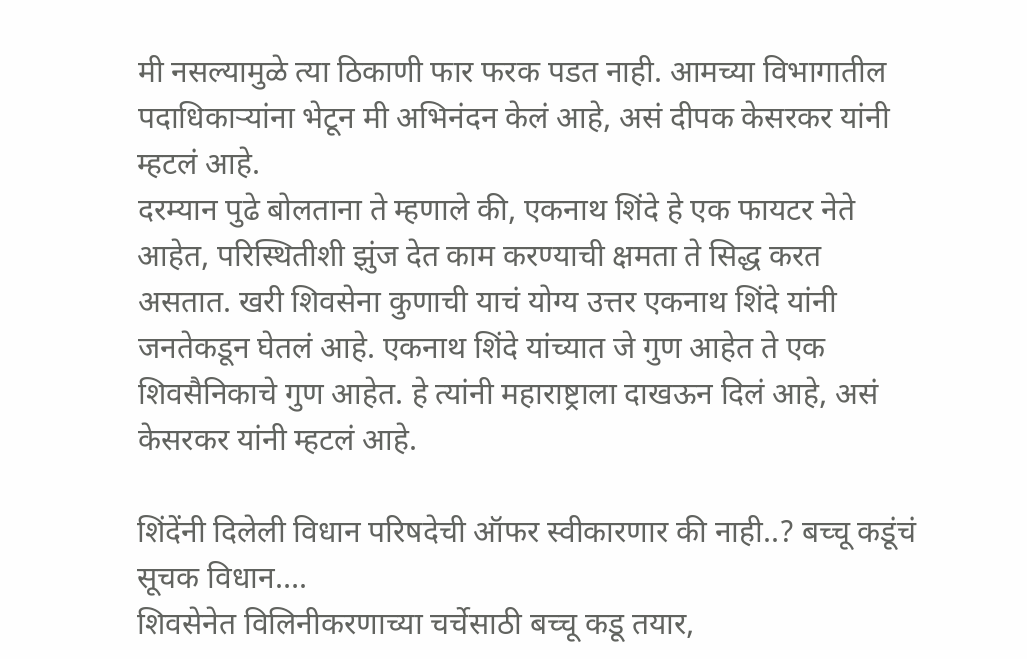मी नसल्यामुळे त्या ठिकाणी फार फरक पडत नाही. आमच्या विभागातील पदाधिकाऱ्यांना भेटून मी अभिनंदन केलं आहे, असं दीपक केसरकर यांनी म्हटलं आहे.
दरम्यान पुढे बोलताना ते म्हणाले की, एकनाथ शिंदे हे एक फायटर नेते आहेत, परिस्थितीशी झुंज देत काम करण्याची क्षमता ते सिद्ध करत असतात. खरी शिवसेना कुणाची याचं योग्य उत्तर एकनाथ शिंदे यांनी जनतेकडून घेतलं आहे. एकनाथ शिंदे यांच्यात जे गुण आहेत ते एक शिवसैनिकाचे गुण आहेत. हे त्यांनी महाराष्ट्राला दाखऊन दिलं आहे, असं केसरकर यांनी म्हटलं आहे.

शिंदेंनी दिलेली विधान परिषदेची ऑफर स्वीकारणार की नाही..? बच्चू कडूंचं सूचक विधान….
शिवसेनेत विलिनीकरणाच्या चर्चेसाठी बच्चू कडू तयार,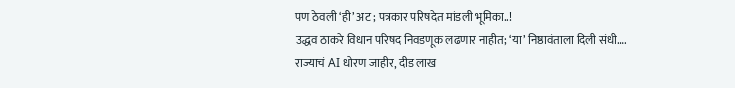पण ठेवली ‘ही’ अट ; पत्रकार परिषदेत मांडली भूमिका..!
उद्धव ठाकरे विधान परिषद निवडणूक लढणार नाहीत; ‘या’ निष्ठावंताला दिली संधी….
राज्याचं AI धोरण जाहीर, दीड लाख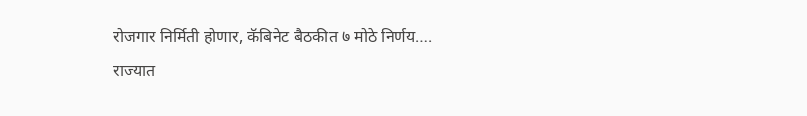रोजगार निर्मिती होणार, कॅबिनेट बैठकीत ७ मोठे निर्णय….
राज्यात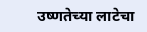उष्णतेच्या लाटेचा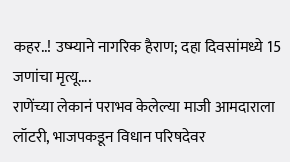कहर..! उष्म्याने नागरिक हैराण; दहा दिवसांमध्ये 15 जणांचा मृत्यू….
राणेंच्या लेकानं पराभव केलेल्या माजी आमदाराला लॉटरी, भाजपकडून विधान परिषदेवर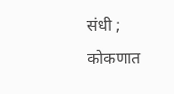संधी ; कोकणात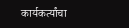कार्यकर्त्यांचा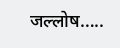जल्लोष…..